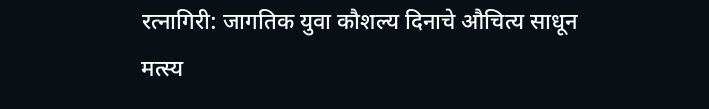रत्नागिरी: जागतिक युवा कौशल्य दिनाचे औचित्य साधून मत्स्य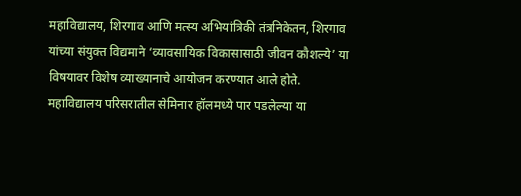महाविद्यालय, शिरगाव आणि मत्स्य अभियांत्रिकी तंत्रनिकेतन, शिरगाव यांच्या संयुक्त विद्यमाने ‘व्यावसायिक विकासासाठी जीवन कौशल्ये’ या विषयावर विशेष व्याख्यानाचे आयोजन करण्यात आले होते. महाविद्यालय परिसरातील सेमिनार हॉलमध्ये पार पडलेल्या या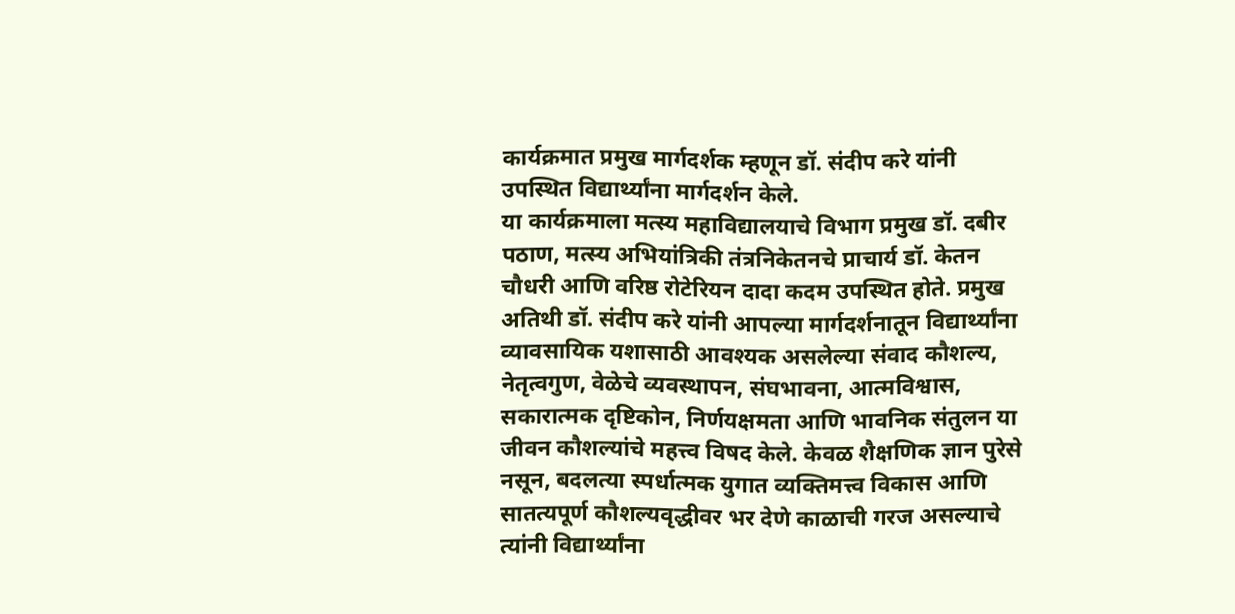कार्यक्रमात प्रमुख मार्गदर्शक म्हणून डॉ. संदीप करे यांनी उपस्थित विद्यार्थ्यांना मार्गदर्शन केले.
या कार्यक्रमाला मत्स्य महाविद्यालयाचे विभाग प्रमुख डॉ. दबीर पठाण, मत्स्य अभियांत्रिकी तंत्रनिकेतनचे प्राचार्य डॉ. केतन चौधरी आणि वरिष्ठ रोटेरियन दादा कदम उपस्थित होते. प्रमुख अतिथी डॉ. संदीप करे यांनी आपल्या मार्गदर्शनातून विद्यार्थ्यांना व्यावसायिक यशासाठी आवश्यक असलेल्या संवाद कौशल्य, नेतृत्वगुण, वेळेचे व्यवस्थापन, संघभावना, आत्मविश्वास, सकारात्मक दृष्टिकोन, निर्णयक्षमता आणि भावनिक संतुलन या जीवन कौशल्यांचे महत्त्व विषद केले. केवळ शैक्षणिक ज्ञान पुरेसे नसून, बदलत्या स्पर्धात्मक युगात व्यक्तिमत्त्व विकास आणि सातत्यपूर्ण कौशल्यवृद्धीवर भर देणे काळाची गरज असल्याचे त्यांनी विद्यार्थ्यांना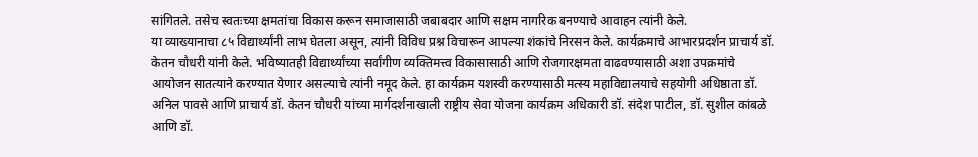सांगितले. तसेच स्वतःच्या क्षमतांचा विकास करून समाजासाठी जबाबदार आणि सक्षम नागरिक बनण्याचे आवाहन त्यांनी केले.
या व्याख्यानाचा ८५ विद्यार्थ्यांनी लाभ घेतला असून, त्यांनी विविध प्रश्न विचारून आपल्या शंकांचे निरसन केले. कार्यक्रमाचे आभारप्रदर्शन प्राचार्य डॉ. केतन चौधरी यांनी केले. भविष्यातही विद्यार्थ्यांच्या सर्वांगीण व्यक्तिमत्त्व विकासासाठी आणि रोजगारक्षमता वाढवण्यासाठी अशा उपक्रमांचे आयोजन सातत्याने करण्यात येणार असल्याचे त्यांनी नमूद केले. हा कार्यक्रम यशस्वी करण्यासाठी मत्स्य महाविद्यालयाचे सहयोगी अधिष्ठाता डॉ. अनिल पावसे आणि प्राचार्य डॉ. केतन चौधरी यांच्या मार्गदर्शनाखाली राष्ट्रीय सेवा योजना कार्यक्रम अधिकारी डॉ. संदेश पाटील, डॉ. सुशील कांबळे आणि डॉ.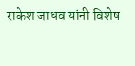राकेश जाधव यांनी विशेष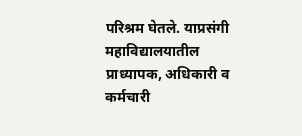परिश्रम घेतले. याप्रसंगी महाविद्यालयातील प्राध्यापक, अधिकारी व कर्मचारी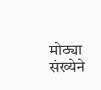मोठ्या संख्येने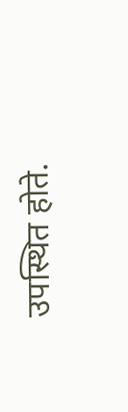उपस्थित होते.